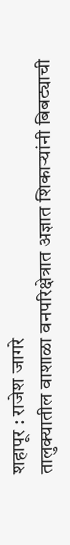शहापूर : राजेश जागरे
तालुक्यातील वाशाळा वनपरिक्षेत्रात अज्ञात शिकाऱ्यांनी बिबट्याची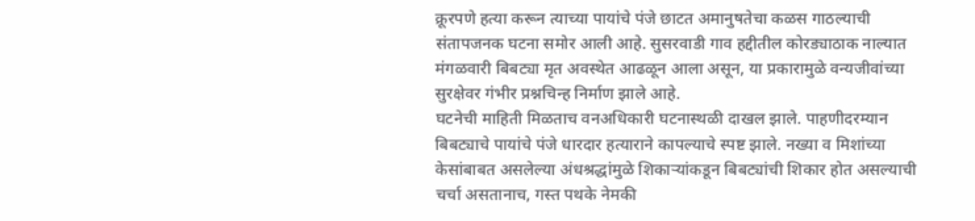क्रूरपणे हत्या करून त्याच्या पायांचे पंजे छाटत अमानुषतेचा कळस गाठल्याची संतापजनक घटना समोर आली आहे. सुसरवाडी गाव हद्दीतील कोरड्याठाक नाल्यात मंगळवारी बिबट्या मृत अवस्थेत आढळून आला असून, या प्रकारामुळे वन्यजीवांच्या सुरक्षेवर गंभीर प्रश्नचिन्ह निर्माण झाले आहे.
घटनेची माहिती मिळताच वनअधिकारी घटनास्थळी दाखल झाले. पाहणीदरम्यान बिबट्याचे पायांचे पंजे धारदार हत्याराने कापल्याचे स्पष्ट झाले. नख्या व मिशांच्या केसांबाबत असलेल्या अंधश्रद्धांमुळे शिकाऱ्यांकडून बिबट्यांची शिकार होत असल्याची चर्चा असतानाच, गस्त पथके नेमकी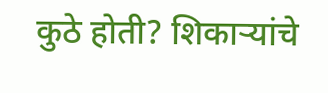कुठे होती? शिकाऱ्यांचे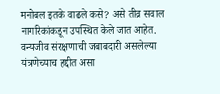मनोबल इतके वाढले कसे? असे तीव्र सवाल नागरिकांकडून उपस्थित केले जात आहेत.
वन्यजीव संरक्षणाची जबाबदारी असलेल्या यंत्रणेच्याच हद्दीत असा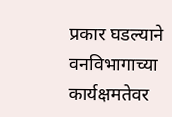प्रकार घडल्याने वनविभागाच्या कार्यक्षमतेवर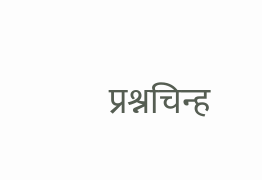प्रश्नचिन्ह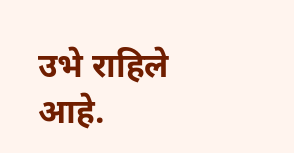उभे राहिले आहे.